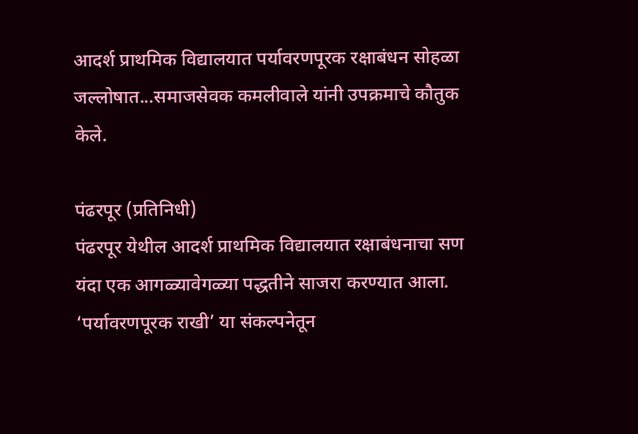आदर्श प्राथमिक विद्यालयात पर्यावरणपूरक रक्षाबंधन सोहळा जल्लोषात...समाजसेवक कमलीवाले यांनी उपक्रमाचे कौतुक केले.

पंढरपूर (प्रतिनिधी)
पंढरपूर येथील आदर्श प्राथमिक विद्यालयात रक्षाबंधनाचा सण यंदा एक आगळ्यावेगळ्या पद्धतीने साजरा करण्यात आला. ‘पर्यावरणपूरक राखी’ या संकल्पनेतून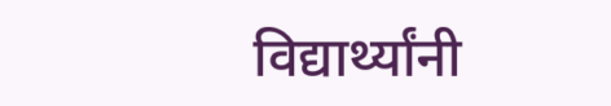विद्यार्थ्यांनी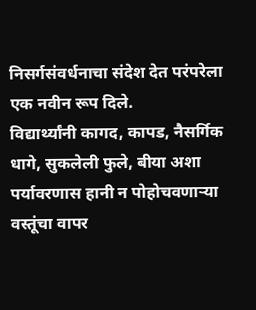निसर्गसंवर्धनाचा संदेश देत परंपरेला एक नवीन रूप दिले.
विद्यार्थ्यांनी कागद, कापड, नैसर्गिक धागे, सुकलेली फुले, बीया अशा पर्यावरणास हानी न पोहोचवणाऱ्या वस्तूंचा वापर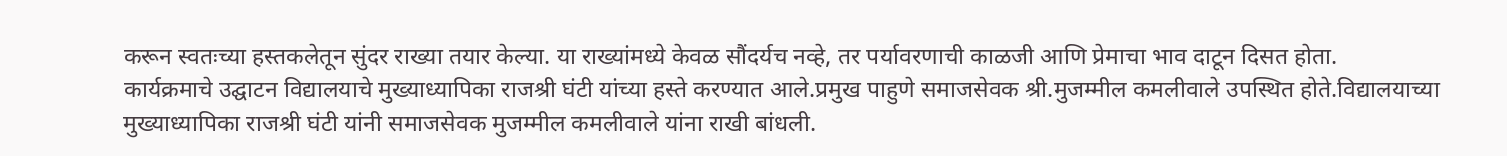करून स्वतःच्या हस्तकलेतून सुंदर राख्या तयार केल्या. या राख्यांमध्ये केवळ सौंदर्यच नव्हे, तर पर्यावरणाची काळजी आणि प्रेमाचा भाव दाटून दिसत होता.
कार्यक्रमाचे उद्घाटन विद्यालयाचे मुख्याध्यापिका राजश्री घंटी यांच्या हस्ते करण्यात आले.प्रमुख पाहुणे समाजसेवक श्री.मुजम्मील कमलीवाले उपस्थित होते.विद्यालयाच्या मुख्याध्यापिका राजश्री घंटी यांनी समाजसेवक मुजम्मील कमलीवाले यांना राखी बांधली.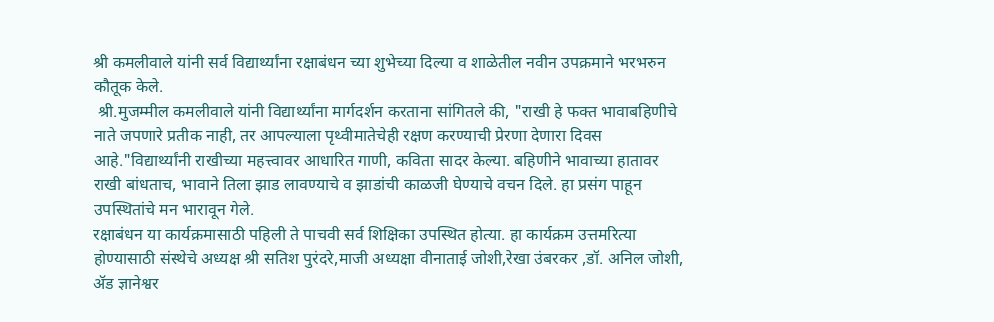श्री कमलीवाले यांनी सर्व विद्यार्थ्यांना रक्षाबंधन च्या शुभेच्या दिल्या व शाळेतील नवीन उपक्रमाने भरभरुन कौतूक केले.
 श्री.मुजम्मील कमलीवाले यांनी विद्यार्थ्यांना मार्गदर्शन करताना सांगितले की, "राखी हे फक्त भावाबहिणीचे नाते जपणारे प्रतीक नाही, तर आपल्याला पृथ्वीमातेचेही रक्षण करण्याची प्रेरणा देणारा दिवस आहे."विद्यार्थ्यांनी राखीच्या महत्त्वावर आधारित गाणी, कविता सादर केल्या. बहिणीने भावाच्या हातावर राखी बांधताच, भावाने तिला झाड लावण्याचे व झाडांची काळजी घेण्याचे वचन दिले. हा प्रसंग पाहून उपस्थितांचे मन भारावून गेले.
रक्षाबंधन या कार्यक्रमासाठी पहिली ते पाचवी सर्व शिक्षिका उपस्थित होत्या. हा कार्यक्रम उत्तमरित्या होण्यासाठी संस्थेचे अध्यक्ष श्री सतिश पुरंदरे,माजी अध्यक्षा वीनाताई जोशी,रेखा उंबरकर ,डॉ. अनिल जोशी, ॲड ज्ञानेश्वर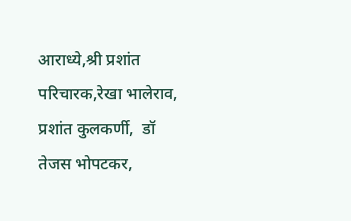आराध्ये,श्री प्रशांत परिचारक,रेखा भालेराव, प्रशांत कुलकर्णी,  डॉ तेजस भोपटकर,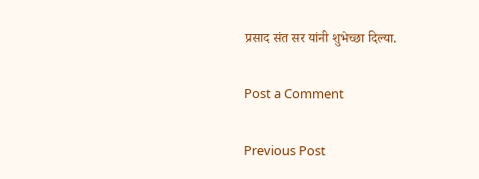प्रसाद संत सर यांनी शुभेच्छा दिल्या.

Post a Comment

Previous Post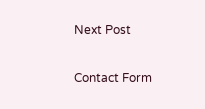Next Post

Contact Form